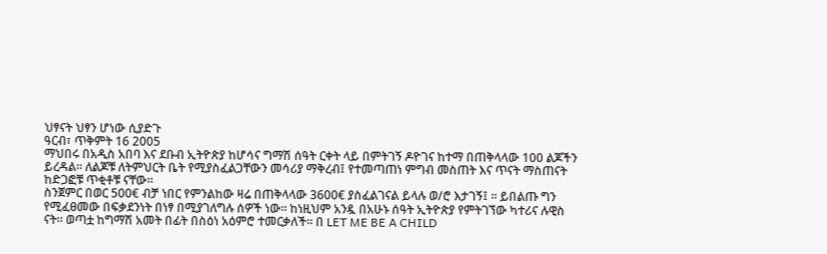ህፃናት ህፃን ሆነው ሲያድጉ
ዓርብ፣ ጥቅምት 16 2005
ማህበሩ በአዲስ አበባ እና ደቡብ ኢትዮጵያ ከሆሳና ግማሽ ሰዓት ርቀት ላይ በምትገኝ ዶዮገና ከተማ በጠቅላላው 100 ልጆችን ይረዳል። ለልጆቹ ለትምህርት ቤት የሚያስፈልጋቸውን መሳሪያ ማቅረብ፤ የተመጣጠነ ምግብ መስጠት እና ጥናት ማስጠናት ከድጋፎቹ ጥቂቶቹ ናቸው።
ስንጀምር በወር 500€ ብቻ ነበር የምንልከው ዛሬ በጠቅላላው 3600€ ያስፈልገናል ይላሉ ወ/ሮ እታገኝ፤ ። ይበልጡ ግን የሚፈፀመው በፍቃደንነት በነፃ በሚያገለግሉ ሰዎች ነው። ከነዚህም አንዷ በአሁኑ ሰዓት ኢትዮጵያ የምትገኘው ካተሪና ሉዊስ ናት። ወጣቷ ከግማሽ አመት በፊት በስዕነ አዕምሮ ተመርቃለች። በ LET ME BE A CHILD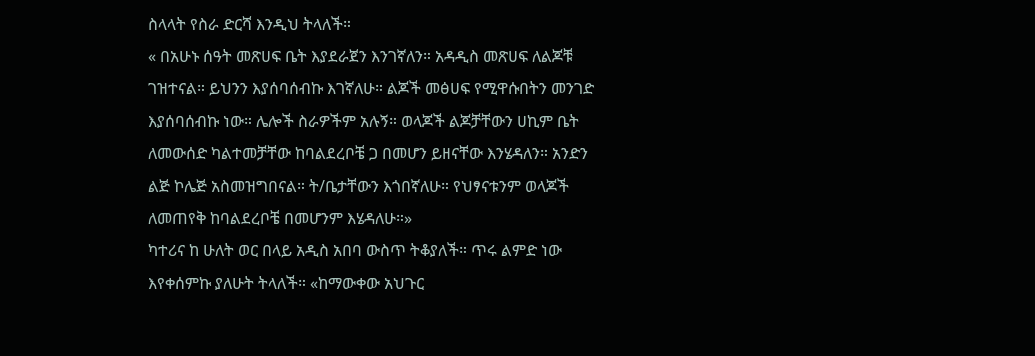ስላላት የስራ ድርሻ እንዲህ ትላለች።
« በአሁኑ ሰዓት መጽሀፍ ቤት እያደራጀን እንገኛለን። አዳዲስ መጽሀፍ ለልጆቹ ገዝተናል። ይህንን እያሰባሰብኩ እገኛለሁ። ልጆች መፅሀፍ የሚዋሱበትን መንገድ እያሰባሰብኩ ነው። ሌሎች ስራዎችም አሉኝ። ወላጆች ልጆቻቸውን ሀኪም ቤት ለመውሰድ ካልተመቻቸው ከባልደረቦቼ ጋ በመሆን ይዘናቸው እንሄዳለን። አንድን ልጅ ኮሌጅ አስመዝግበናል። ት/ቤታቸውን እጎበኛለሁ። የህፃናቱንም ወላጆች ለመጠየቅ ከባልደረቦቼ በመሆንም እሄዳለሁ።»
ካተሪና ከ ሁለት ወር በላይ አዲስ አበባ ውስጥ ትቆያለች። ጥሩ ልምድ ነው እየቀሰምኩ ያለሁት ትላለች። «ከማውቀው አህጉር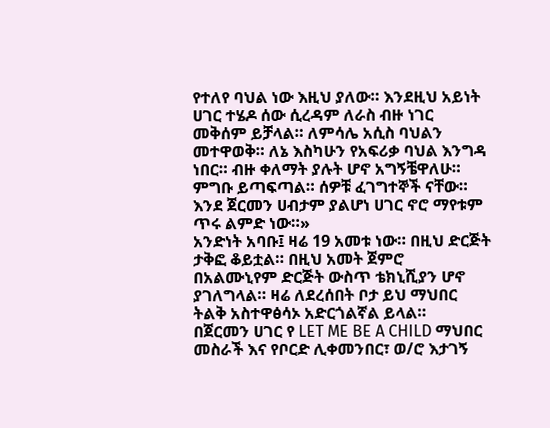የተለየ ባህል ነው እዚህ ያለው። እንደዚህ አይነት ሀገር ተሄዶ ሰው ሲረዳም ለራስ ብዙ ነገር መቅሰም ይቻላል። ለምሳሌ አሲስ ባህልን መተዋወቅ። ለኔ እስካሁን የአፍሪቃ ባህል እንግዳ ነበር። ብዙ ቀለማት ያሉት ሆኖ አግኝቼዋለሁ። ምግቡ ይጣፍጣል። ሰዎቹ ፈገግተኞች ናቸው። እንደ ጀርመን ሀብታም ያልሆነ ሀገር ኖሮ ማየቱም ጥሩ ልምድ ነው።»
አንድነት አባቡ፤ ዛሬ 19 አመቱ ነው። በዚህ ድርጅት ታቅፎ ቆይቷል። በዚህ አመት ጀምሮ በአልሙኒየም ድርጅት ውስጥ ቴክኒሺያን ሆኖ ያገለግላል። ዛሬ ለደረሰበት ቦታ ይህ ማህበር ትልቅ አስተዋፅሳኦ አድርጎልኛል ይላል።
በጀርመን ሀገር የ LET ME BE A CHILD ማህበር መስራች እና የቦርድ ሊቀመንበር፣ ወ/ሮ እታገኝ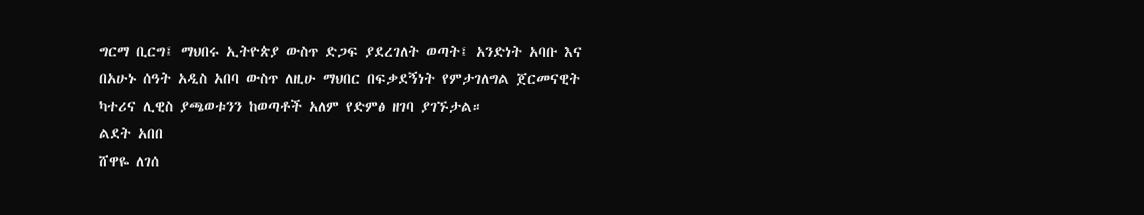ግርማ ቢርግ፤ ማህበሩ ኢትዮጵያ ውስጥ ድጋፍ ያደረገለት ወጣት፤ አንድነት አባቡ እና በአሁኑ ሰዓት አዲስ አበባ ውስጥ ለዚሁ ማህበር በፍቃደኝነት የምታገለግል ጀርመናዊት ካተሪና ሊዊስ ያጫወቱንን ከወጣቶች አለም የድምፅ ዘገባ ያገኙታል።
ልደት አበበ
ሸዋዬ ለገሰ